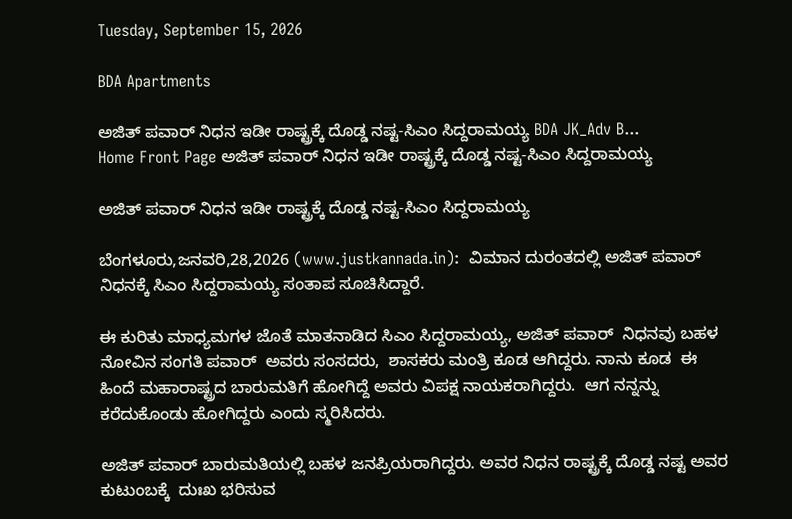Tuesday, September 15, 2026

BDA Apartments

ಅಜಿತ್ ಪವಾರ್ ನಿಧನ ಇಡೀ ರಾಷ್ಟ್ರಕ್ಕೆ ದೊಡ್ಡ ನಷ್ಟ-ಸಿಎಂ ಸಿದ್ದರಾಮಯ್ಯ BDA JK_Adv B...
Home Front Page ಅಜಿತ್ ಪವಾರ್ ನಿಧನ ಇಡೀ ರಾಷ್ಟ್ರಕ್ಕೆ ದೊಡ್ಡ ನಷ್ಟ-ಸಿಎಂ ಸಿದ್ದರಾಮಯ್ಯ

ಅಜಿತ್ ಪವಾರ್ ನಿಧನ ಇಡೀ ರಾಷ್ಟ್ರಕ್ಕೆ ದೊಡ್ಡ ನಷ್ಟ-ಸಿಎಂ ಸಿದ್ದರಾಮಯ್ಯ

ಬೆಂಗಳೂರು,ಜನವರಿ,28,2026 (www.justkannada.in):  ವಿಮಾನ ದುರಂತದಲ್ಲಿ ಅಜಿತ್ ಪವಾರ್ ನಿಧನಕ್ಕೆ ಸಿಎಂ ಸಿದ್ದರಾಮಯ್ಯ ಸಂತಾಪ ಸೂಚಿಸಿದ್ದಾರೆ.

ಈ ಕುರಿತು ಮಾಧ್ಯಮಗಳ ಜೊತೆ ಮಾತನಾಡಿದ ಸಿಎಂ ಸಿದ್ದರಾಮಯ್ಯ, ಅಜಿತ್ ಪವಾರ್  ನಿಧನವು ಬಹಳ ನೋವಿನ ಸಂಗತಿ ಪವಾರ್  ಅವರು ಸಂಸದರು,  ಶಾಸಕರು ಮಂತ್ರಿ ಕೂಡ ಆಗಿದ್ದರು. ನಾನು ಕೂಡ  ಈ ಹಿಂದೆ ಮಹಾರಾಷ್ಟ್ರದ ಬಾರುಮತಿಗೆ ಹೋಗಿದ್ದೆ ಅವರು ವಿಪಕ್ಷ ನಾಯಕರಾಗಿದ್ದರು.  ಆಗ ನನ್ನನ್ನು ಕರೆದುಕೊಂಡು ಹೋಗಿದ್ದರು ಎಂದು ಸ್ಮರಿಸಿದರು.

ಅಜಿತ್ ಪವಾರ್ ಬಾರುಮತಿಯಲ್ಲಿ ಬಹಳ ಜನಪ್ರಿಯರಾಗಿದ್ದರು. ಅವರ ನಿಧನ ರಾಷ್ಟ್ರಕ್ಕೆ ದೊಡ್ಡ ನಷ್ಟ ಅವರ ಕುಟುಂಬಕ್ಕೆ  ದುಃಖ ಭರಿಸುವ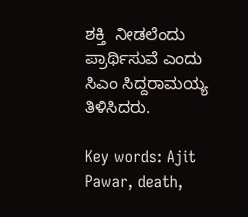ಶಕ್ತಿ  ನೀಡಲೆಂದು ಪ್ರಾರ್ಥಿಸುವೆ ಎಂದು ಸಿಎಂ ಸಿದ್ದರಾಮಯ್ಯ ತಿಳಿಸಿದರು.

Key words: Ajit Pawar, death,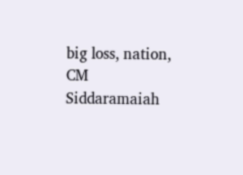big loss, nation, CM Siddaramaiah